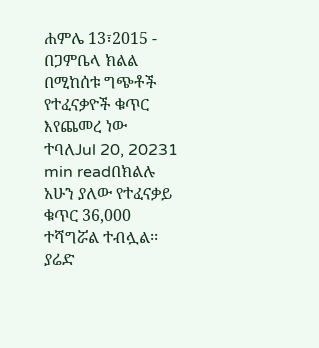ሐምሌ 13፣2015 - በጋምቤላ ክልል በሚከሰቱ ግጭቶች የተፈናቃዮች ቁጥር እየጨመረ ነው ተባለJul 20, 20231 min readበክልሉ አሁን ያለው የተፈናቃይ ቁጥር 36,000 ተሻግሯል ተብሏል፡፡ያሬድ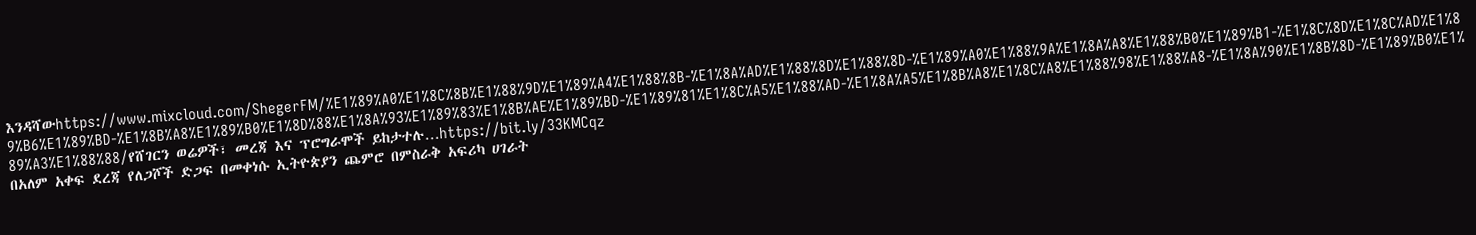እንዳሻውhttps://www.mixcloud.com/ShegerFM/%E1%89%A0%E1%8C%8B%E1%88%9D%E1%89%A4%E1%88%8B-%E1%8A%AD%E1%88%8D%E1%88%8D-%E1%89%A0%E1%88%9A%E1%8A%A8%E1%88%B0%E1%89%B1-%E1%8C%8D%E1%8C%AD%E1%89%B6%E1%89%BD-%E1%8B%A8%E1%89%B0%E1%8D%88%E1%8A%93%E1%89%83%E1%8B%AE%E1%89%BD-%E1%89%81%E1%8C%A5%E1%88%AD-%E1%8A%A5%E1%8B%A8%E1%8C%A8%E1%88%98%E1%88%A8-%E1%8A%90%E1%8B%8D-%E1%89%B0%E1%89%A3%E1%88%88/የሸገርን ወሬዎች፣ መረጃ እና ፕሮግራሞች ይከታተሉ…https://bit.ly/33KMCqz
በአለም አቀፍ ደረጃ የለጋሾች ድጋፍ በመቀነሱ ኢትዮጵያን ጨምሮ በምስራቅ አፍሪካ ሀገራት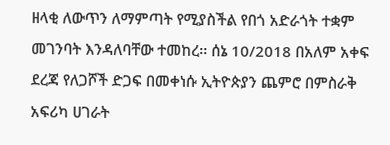ዘላቂ ለውጥን ለማምጣት የሚያስችል የበጎ አድራጎት ተቋም መገንባት እንዳለባቸው ተመከረ፡፡ ሰኔ 10/2018 በአለም አቀፍ ደረጃ የለጋሾች ድጋፍ በመቀነሱ ኢትዮጵያን ጨምሮ በምስራቅ አፍሪካ ሀገራት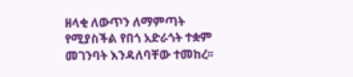ዘላቂ ለውጥን ለማምጣት የሚያስችል የበጎ አድራጎት ተቋም መገንባት እንዳለባቸው ተመከረ፡፡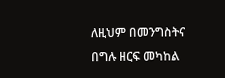ለዚህም በመንግስትና በግሉ ዘርፍ መካከል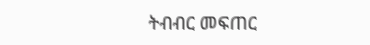ትብብር መፍጠር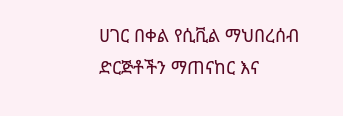ሀገር በቀል የሲቪል ማህበረሰብ ድርጅቶችን ማጠናከር እና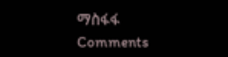ማስፋፋ
Comments